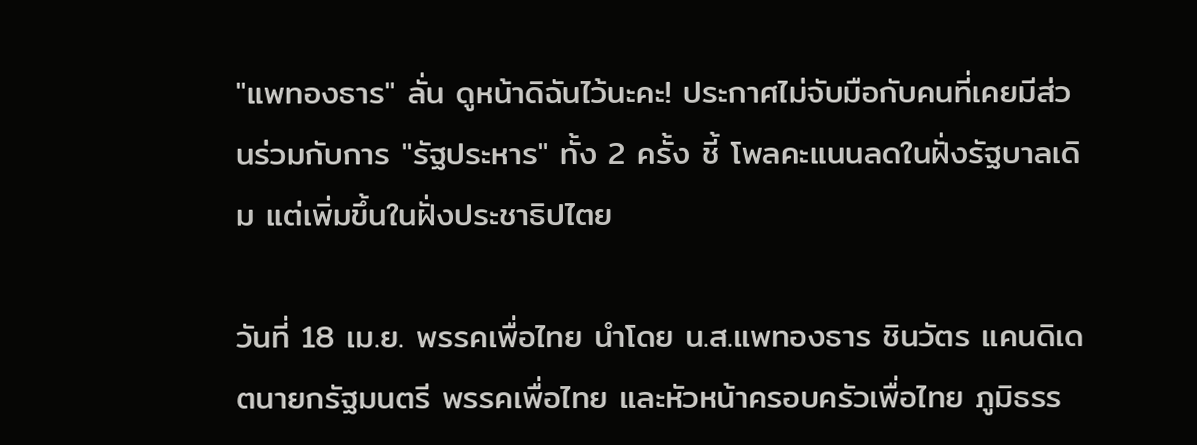"แพทองธาร" ลั่น ดูหน้าดิฉันไว้นะคะ! ประกาศไม่จับมือกับคนที่เคยมีส่วนร่วมกับการ "รัฐประหาร" ทั้ง 2 ครั้ง ชี้ โพลคะแนนลดในฝั่งรัฐบาลเดิม แต่เพิ่มขึ้นในฝั่งประชาธิปไตย

วันที่ 18 เม.ย. พรรคเพื่อไทย นำโดย น.ส.แพทองธาร ชินวัตร แคนดิเดตนายกรัฐมนตรี พรรคเพื่อไทย และหัวหน้าครอบครัวเพื่อไทย ภูมิธรร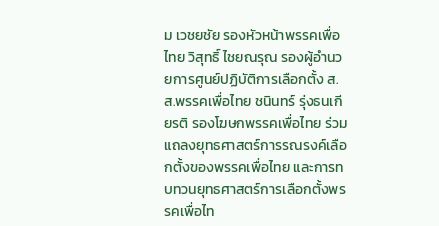ม เวชยชัย รองหัวหน้าพรรคเพื่อไทย วิสุทธิ์ ไชยณรุณ รองผู้อำนวยการศูนย์ปฏิบัติการเลือกตั้ง ส.ส.พรรคเพื่อไทย ชนินทร์ รุ่งธนเกียรติ รองโฆษกพรรคเพื่อไทย ร่วมแถลงยุทธศาสตร์การรณรงค์เลือกตั้งของพรรคเพื่อไทย และการทบทวนยุทธศาสตร์การเลือกตั้งพรรคเพื่อไท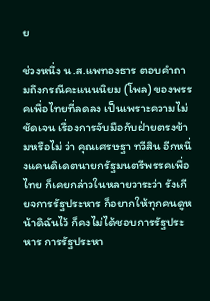ย

ช่วงหนึ่ง น.ส.แพทองธาร ตอบคำถามถึงกรณีคะแนนนิยม (โพล) ของพรรคเพื่อไทยที่ลดลง เป็นเพราะความไม่ชัดเจน เรื่องการจับมือกับฝ่ายตรงข้ามหรือไม่ ว่า คุณเศรษฐา ทวีสิน อีกหนึ่งแคนดิเดตนายกรัฐมนตรีพรรคเพื่อไทย ก็เคยกล่าวในหลายวาระว่า รังเกียจการรัฐประหาร ก็อยากให้ทุกคนดูหน้าดิฉันไว้ ก็คงไม่ได้ชอบการรัฐประหาร การรัฐประหา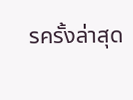รครั้งล่าสุด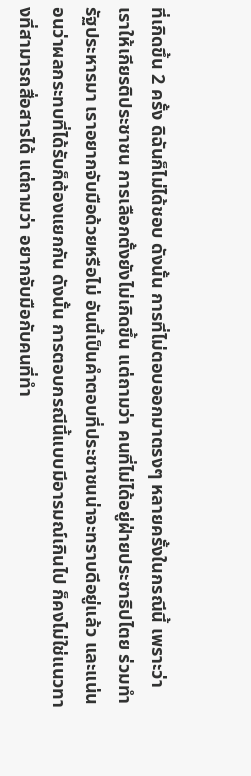ที่เกิดขึ้น 2 ครั้ง ดิฉันก็ไม่ได้ชอบ ดังนั้น การที่ไม่ตอบออกมาตรงๆ หลายครั้งในกรณีนี้ เพราะว่าเราให้เกียรติประชาชน การเลือกตั้งยังไม่เกิดขึ้น แต่ถามว่า คนที่ไม่ได้อยู่ฝ่ายประชาธิปไตย ร่วมทำรัฐประหารมา เราอยากจับมือด้วยหรือไม่ อันนี้เป็นคำตอบที่ประชาชนน่าจะทราบดีอยู่แล้ว และแน่นอนว่าผลกระทบที่ได้รับก็ต้องแยกกัน ดังนั้น การตอบกรณีนี้แบบมีอารมณ์เกินไป ก็คงไม่ใช่แนวทางที่สามารถสื่อสารได้ แต่ถามว่า อยากจับมือกับคนที่ทำ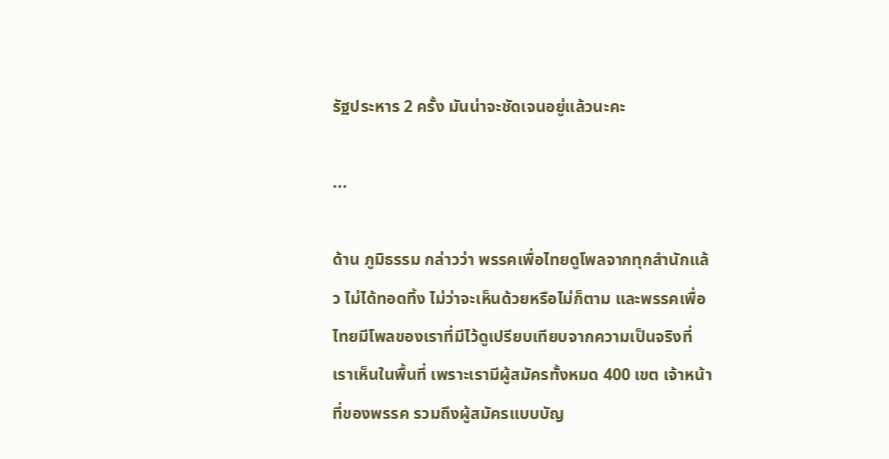รัฐประหาร 2 ครั้ง มันน่าจะชัดเจนอยู่แล้วนะคะ

...

ด้าน ภูมิธรรม กล่าวว่า พรรคเพื่อไทยดูโพลจากทุกสำนักแล้ว ไม่ได้ทอดทิ้ง ไม่ว่าจะเห็นด้วยหรือไม่ก็ตาม และพรรคเพื่อไทยมีโพลของเราที่มีไว้ดูเปรียบเทียบจากความเป็นจริงที่เราเห็นในพื้นที่ เพราะเรามีผู้สมัครทั้งหมด 400 เขต เจ้าหน้าที่ของพรรค รวมถึงผู้สมัครแบบบัญ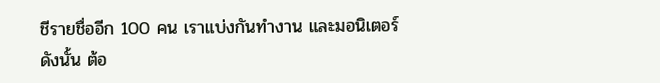ชีรายชื่ออีก 100 คน เราแบ่งกันทำงาน และมอนิเตอร์ ดังนั้น ต้อ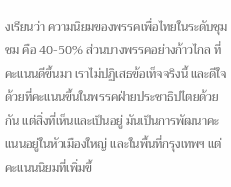งเรียนว่า ความนิยมของพรรคเพื่อไทยในระดับชุมชม คือ 40-50% ส่วนบางพรรคอย่างก้าวไกล ที่คะแนนดีขึ้นมา เราไม่ปฏิเสธข้อเท็จจริงนี้ และดีใจด้วยที่คะแนนขึ้นในพรรคฝ่ายประชาธิปไตยด้วยกัน แต่สิ่งที่เห็นและเป็นอยู่ มันเป็นการพัฒนาคะแนนอยู่ในหัวเมืองใหญ่ และในพื้นที่กรุงเทพฯ แต่คะแนนนิยมที่เพิ่มขึ้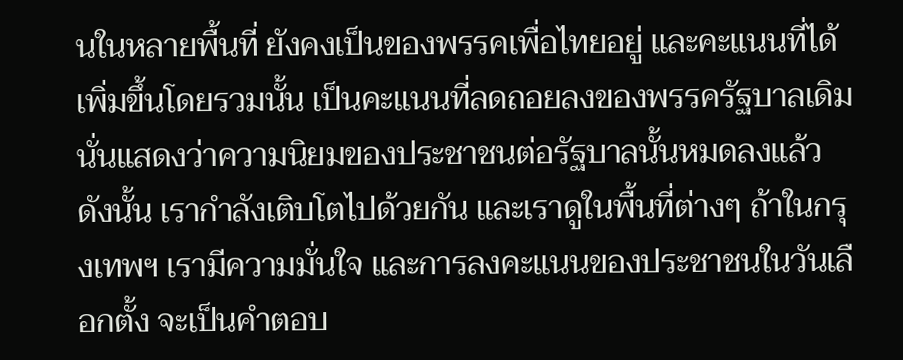นในหลายพื้นที่ ยังคงเป็นของพรรคเพื่อไทยอยู่ และคะแนนที่ได้เพิ่มขึ้นโดยรวมนั้น เป็นคะแนนที่ลดถอยลงของพรรครัฐบาลเดิม นั่นแสดงว่าความนิยมของประชาชนต่อรัฐบาลนั้นหมดลงแล้ว ดังนั้น เรากำลังเติบโตไปด้วยกัน และเราดูในพื้นที่ต่างๆ ถ้าในกรุงเทพฯ เรามีความมั่นใจ และการลงคะแนนของประชาชนในวันเลือกตั้ง จะเป็นคำตอบ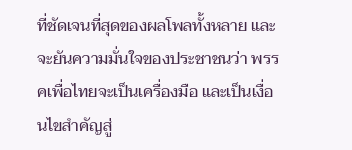ที่ชัดเจนที่สุดของผลโพลทั้งหลาย และจะยันความมั่นใจของประชาชนว่า พรรคเพื่อไทยจะเป็นเครื่องมือ และเป็นเงื่อนไขสำคัญสู่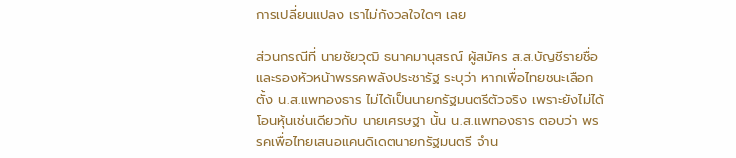การเปลี่ยนแปลง เราไม่กังวลใจใดๆ เลย

ส่วนกรณีที่ นายชัยวุฒิ ธนาคมานุสรณ์ ผู้สมัคร ส.ส.บัญชีรายชื่อ และรองหัวหน้าพรรคพลังประชารัฐ ระบุว่า หากเพื่อไทยชนะเลือกตั้ง น.ส.แพทองธาร ไม่ได้เป็นนายกรัฐมนตรีตัวจริง เพราะยังไม่ได้โอนหุ้นเช่นเดียวกับ นายเศรษฐา นั้น น.ส.แพทองธาร ตอบว่า พรรคเพื่อไทยเสนอแคนดิเดตนายกรัฐมนตรี จำน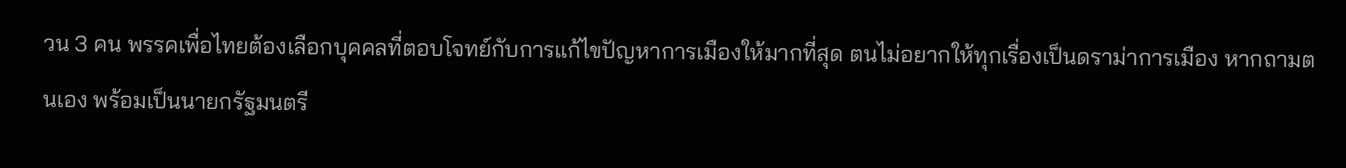วน 3 คน พรรคเพื่อไทยต้องเลือกบุคคลที่ตอบโจทย์กับการแก้ไขปัญหาการเมืองให้มากที่สุด ตนไม่อยากให้ทุกเรื่องเป็นดราม่าการเมือง หากถามตนเอง พร้อมเป็นนายกรัฐมนตรี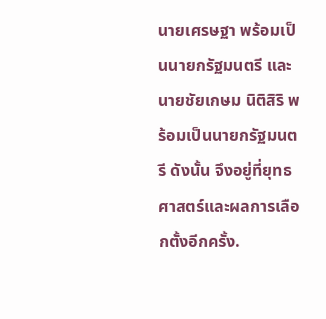นายเศรษฐา พร้อมเป็นนายกรัฐมนตรี และ นายชัยเกษม นิติสิริ พร้อมเป็นนายกรัฐมนตรี ดังนั้น จึงอยู่ที่ยุทธศาสตร์และผลการเลือกตั้งอีกครั้ง.